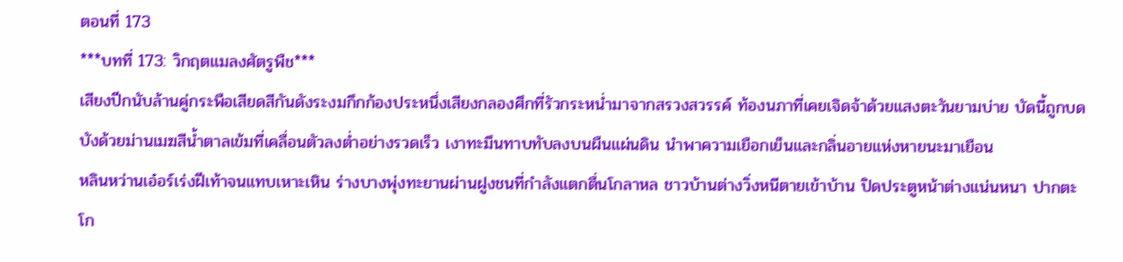ตอนที่ 173
***บทที่ 173: วิกฤตแมลงศัตรูพืช***
เสียงปีกนับล้านคู่กระพือเสียดสีกันดังระงมกึกก้องประหนึ่งเสียงกลองศึกที่รัวกระหน่ำมาจากสรวงสวรรค์ ท้องนภาที่เคยเจิดจ้าด้วยแสงตะวันยามบ่าย บัดนี้ถูกบดบังด้วยม่านเมฆสีน้ำตาลเข้มที่เคลื่อนตัวลงต่ำอย่างรวดเร็ว เงาทะมึนทาบทับลงบนผืนแผ่นดิน นำพาความเยือกเย็นและกลิ่นอายแห่งหายนะมาเยือน
หลินหว่านเอ๋อร์เร่งฝีเท้าจนแทบเหาะเหิน ร่างบางพุ่งทะยานผ่านฝูงชนที่กำลังแตกตื่นโกลาหล ชาวบ้านต่างวิ่งหนีตายเข้าบ้าน ปิดประตูหน้าต่างแน่นหนา ปากตะโก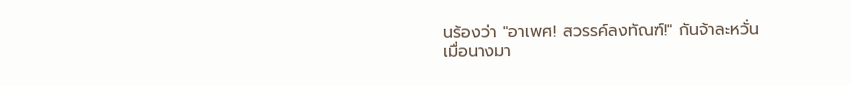นร้องว่า "อาเพศ! สวรรค์ลงทัณฑ์!" กันจ้าละหวั่น
เมื่อนางมา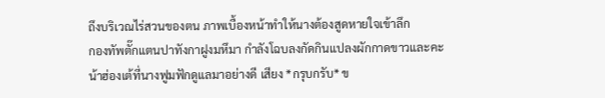ถึงบริเวณไร่สวนของตน ภาพเบื้องหน้าทำให้นางต้องสูดหายใจเข้าลึก
กองทัพตั๊กแตนปาทังกาฝูงมหึมา กำลังโฉบลงกัดกินแปลงผักกาดขาวและคะน้าฮ่องเต้ที่นางฟูมฟักดูแลมาอย่างดี เสียง *กรุบกรับ* ข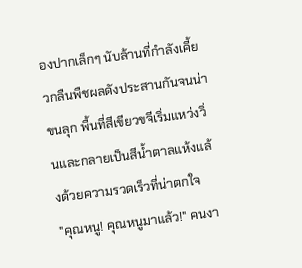องปากเล็กๆ นับล้านที่กำลังเคี้ยวกลืนพืชผลดังประสานกันจนน่าขนลุก พื้นที่สีเขียวขจีเริ่มแหว่งวิ่นและกลายเป็นสีน้ำตาลแห้งแล้งด้วยความรวดเร็วที่น่าตกใจ
"คุณหนู! คุณหนูมาแล้ว!" คนงา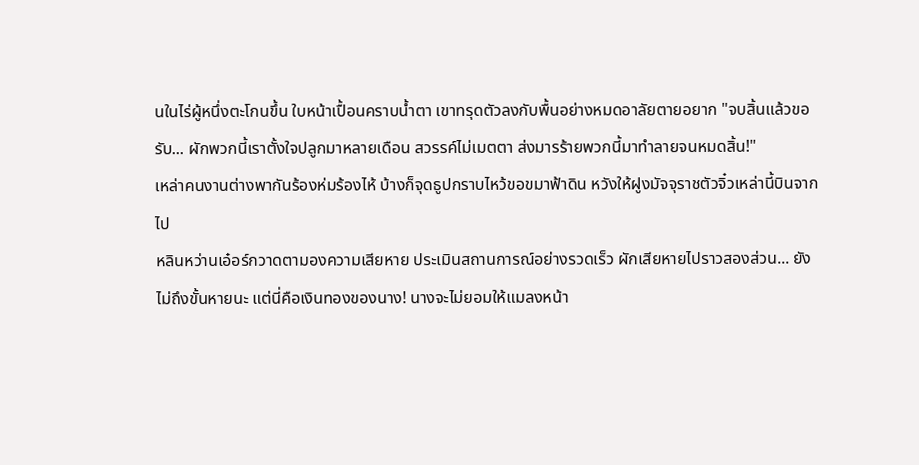นในไร่ผู้หนึ่งตะโกนขึ้น ใบหน้าเปื้อนคราบน้ำตา เขาทรุดตัวลงกับพื้นอย่างหมดอาลัยตายอยาก "จบสิ้นแล้วขอรับ... ผักพวกนี้เราตั้งใจปลูกมาหลายเดือน สวรรค์ไม่เมตตา ส่งมารร้ายพวกนี้มาทำลายจนหมดสิ้น!"
เหล่าคนงานต่างพากันร้องห่มร้องไห้ บ้างก็จุดธูปกราบไหว้ขอขมาฟ้าดิน หวังให้ฝูงมัจจุราชตัวจิ๋วเหล่านี้บินจากไป
หลินหว่านเอ๋อร์กวาดตามองความเสียหาย ประเมินสถานการณ์อย่างรวดเร็ว ผักเสียหายไปราวสองส่วน... ยังไม่ถึงขั้นหายนะ แต่นี่คือเงินทองของนาง! นางจะไม่ยอมให้แมลงหน้า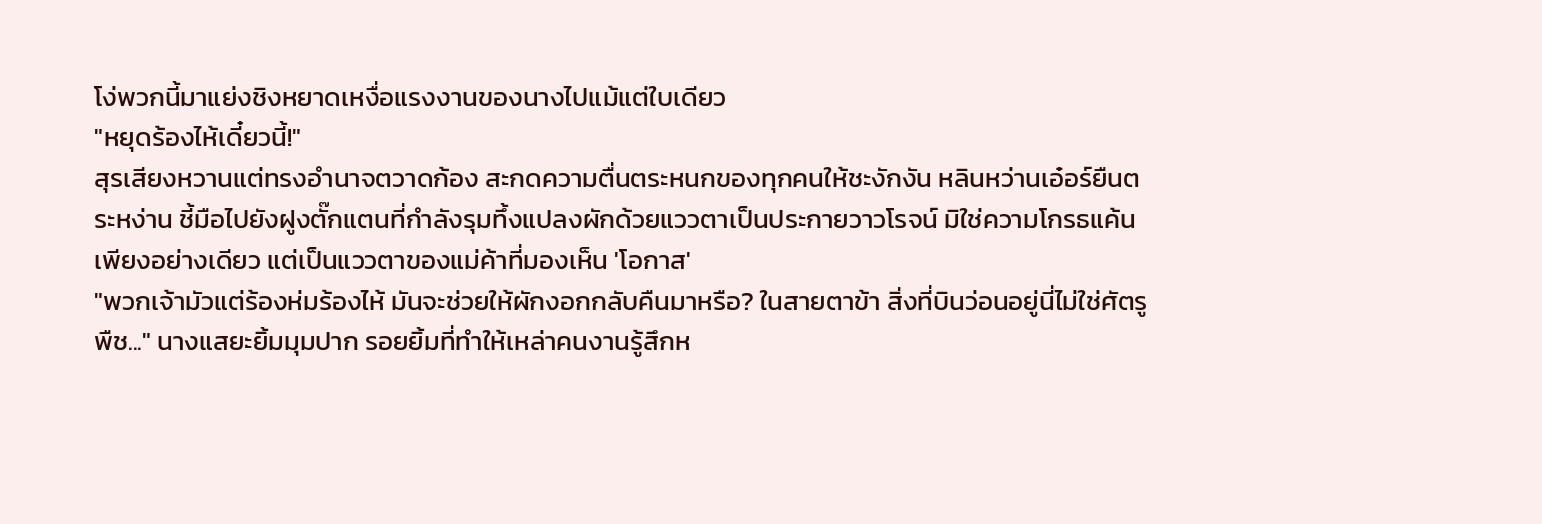โง่พวกนี้มาแย่งชิงหยาดเหงื่อแรงงานของนางไปแม้แต่ใบเดียว
"หยุดร้องไห้เดี๋ยวนี้!"
สุรเสียงหวานแต่ทรงอำนาจตวาดก้อง สะกดความตื่นตระหนกของทุกคนให้ชะงักงัน หลินหว่านเอ๋อร์ยืนตระหง่าน ชี้มือไปยังฝูงตั๊กแตนที่กำลังรุมทึ้งแปลงผักด้วยแววตาเป็นประกายวาวโรจน์ มิใช่ความโกรธแค้นเพียงอย่างเดียว แต่เป็นแววตาของแม่ค้าที่มองเห็น 'โอกาส'
"พวกเจ้ามัวแต่ร้องห่มร้องไห้ มันจะช่วยให้ผักงอกกลับคืนมาหรือ? ในสายตาข้า สิ่งที่บินว่อนอยู่นี่ไม่ใช่ศัตรูพืช..." นางแสยะยิ้มมุมปาก รอยยิ้มที่ทำให้เหล่าคนงานรู้สึกห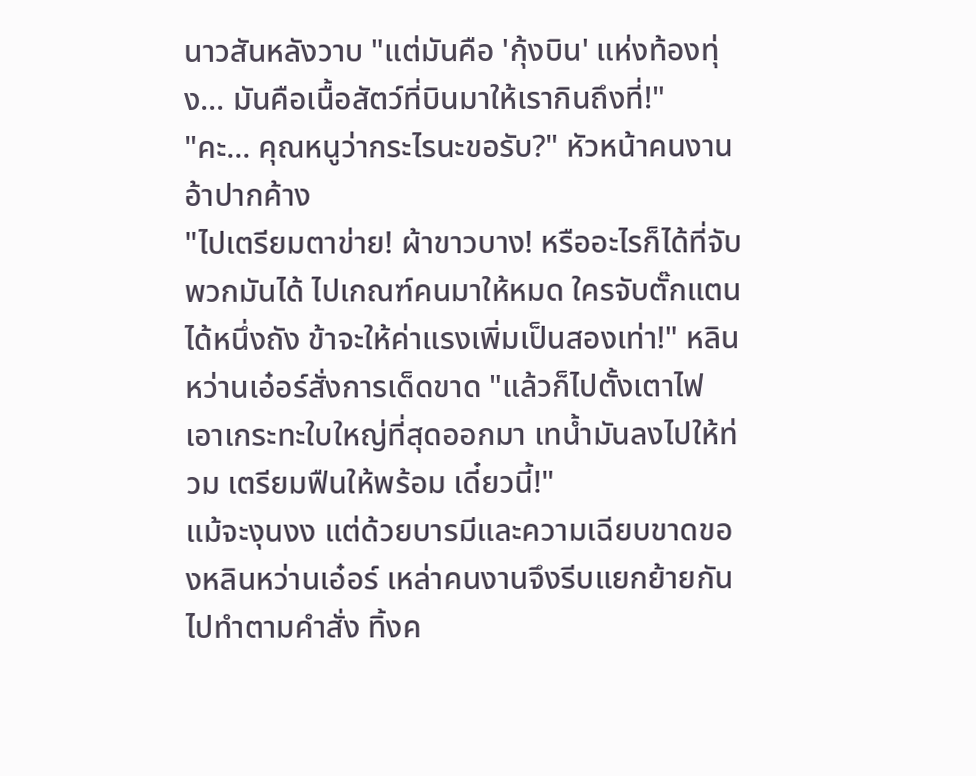นาวสันหลังวาบ "แต่มันคือ 'กุ้งบิน' แห่งท้องทุ่ง... มันคือเนื้อสัตว์ที่บินมาให้เรากินถึงที่!"
"คะ... คุณหนูว่ากระไรนะขอรับ?" หัวหน้าคนงานอ้าปากค้าง
"ไปเตรียมตาข่าย! ผ้าขาวบาง! หรืออะไรก็ได้ที่จับพวกมันได้ ไปเกณฑ์คนมาให้หมด ใครจับตั๊กแตนได้หนึ่งถัง ข้าจะให้ค่าแรงเพิ่มเป็นสองเท่า!" หลินหว่านเอ๋อร์สั่งการเด็ดขาด "แล้วก็ไปตั้งเตาไฟ เอาเกระทะใบใหญ่ที่สุดออกมา เทน้ำมันลงไปให้ท่วม เตรียมฟืนให้พร้อม เดี๋ยวนี้!"
แม้จะงุนงง แต่ด้วยบารมีและความเฉียบขาดของหลินหว่านเอ๋อร์ เหล่าคนงานจึงรีบแยกย้ายกันไปทำตามคำสั่ง ทิ้งค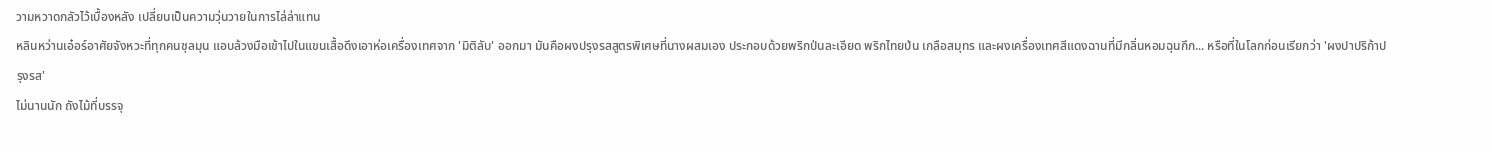วามหวาดกลัวไว้เบื้องหลัง เปลี่ยนเป็นความวุ่นวายในการไล่ล่าแทน
หลินหว่านเอ๋อร์อาศัยจังหวะที่ทุกคนชุลมุน แอบล้วงมือเข้าไปในแขนเสื้อดึงเอาห่อเครื่องเทศจาก 'มิติลับ' ออกมา มันคือผงปรุงรสสูตรพิเศษที่นางผสมเอง ประกอบด้วยพริกป่นละเอียด พริกไทยป่น เกลือสมุทร และผงเครื่องเทศสีแดงฉานที่มีกลิ่นหอมฉุนกึก... หรือที่ในโลกก่อนเรียกว่า 'ผงปาปริก้าปรุงรส'
ไม่นานนัก ถังไม้ที่บรรจุ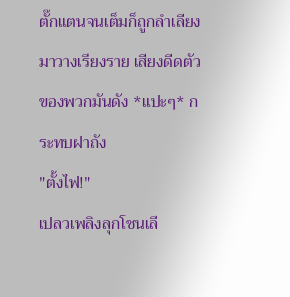ตั๊กแตนจนเต็มก็ถูกลำเลียงมาวางเรียงราย เสียงดีดตัวของพวกมันดัง *แปะๆ* กระทบฝาถัง
"ตั้งไฟ!"
เปลวเพลิงลุกโชนเลี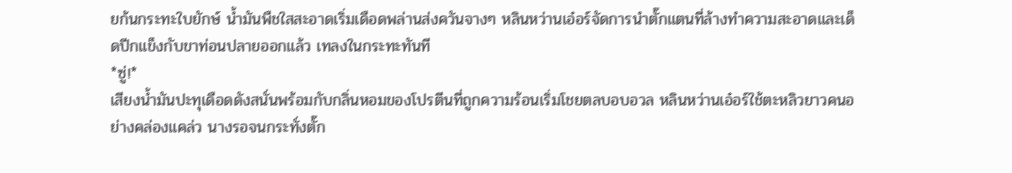ยก้นกระทะใบยักษ์ น้ำมันพืชใสสะอาดเริ่มเดือดพล่านส่งควันจางๆ หลินหว่านเอ๋อร์จัดการนำตั๊กแตนที่ล้างทำความสะอาดและเด็ดปีกแข็งกับขาท่อนปลายออกแล้ว เทลงในกระทะทันที
*ซู่!*
เสียงน้ำมันปะทุเดือดดังสนั่นพร้อมกับกลิ่นหอมของโปรตีนที่ถูกความร้อนเริ่มโชยตลบอบอวล หลินหว่านเอ๋อร์ใช้ตะหลิวยาวคนอย่างคล่องแคล่ว นางรอจนกระทั่งตั๊ก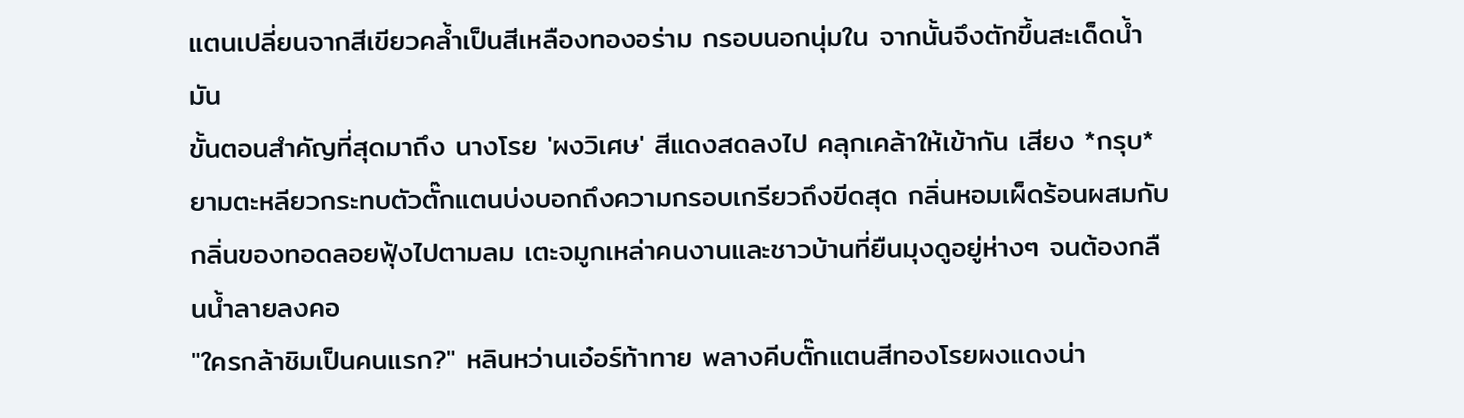แตนเปลี่ยนจากสีเขียวคล้ำเป็นสีเหลืองทองอร่าม กรอบนอกนุ่มใน จากนั้นจึงตักขึ้นสะเด็ดน้ำมัน
ขั้นตอนสำคัญที่สุดมาถึง นางโรย 'ผงวิเศษ' สีแดงสดลงไป คลุกเคล้าให้เข้ากัน เสียง *กรุบ* ยามตะหลียวกระทบตัวตั๊กแตนบ่งบอกถึงความกรอบเกรียวถึงขีดสุด กลิ่นหอมเผ็ดร้อนผสมกับกลิ่นของทอดลอยฟุ้งไปตามลม เตะจมูกเหล่าคนงานและชาวบ้านที่ยืนมุงดูอยู่ห่างๆ จนต้องกลืนน้ำลายลงคอ
"ใครกล้าชิมเป็นคนแรก?" หลินหว่านเอ๋อร์ท้าทาย พลางคีบตั๊กแตนสีทองโรยผงแดงน่า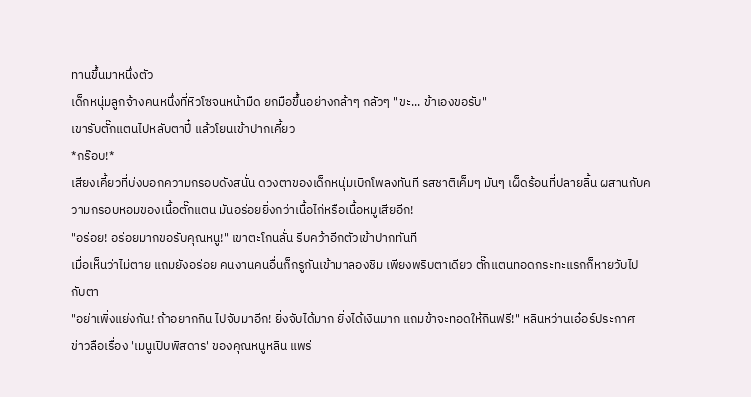ทานขึ้นมาหนึ่งตัว
เด็กหนุ่มลูกจ้างคนหนึ่งที่หิวโซจนหน้ามืด ยกมือขึ้นอย่างกล้าๆ กลัวๆ "ขะ... ข้าเองขอรับ"
เขารับตั๊กแตนไปหลับตาปี๋ แล้วโยนเข้าปากเคี้ยว
*กร๊อบ!*
เสียงเคี้ยวที่บ่งบอกความกรอบดังสนั่น ดวงตาของเด็กหนุ่มเบิกโพลงทันที รสชาติเค็มๆ มันๆ เผ็ดร้อนที่ปลายลิ้น ผสานกับความกรอบหอมของเนื้อตั๊กแตน มันอร่อยยิ่งกว่าเนื้อไก่หรือเนื้อหมูเสียอีก!
"อร่อย! อร่อยมากขอรับคุณหนู!" เขาตะโกนลั่น รีบคว้าอีกตัวเข้าปากทันที
เมื่อเห็นว่าไม่ตาย แถมยังอร่อย คนงานคนอื่นก็กรูกันเข้ามาลองชิม เพียงพริบตาเดียว ตั๊กแตนทอดกระทะแรกก็หายวับไปกับตา
"อย่าเพิ่งแย่งกัน! ถ้าอยากกิน ไปจับมาอีก! ยิ่งจับได้มาก ยิ่งได้เงินมาก แถมข้าจะทอดให้กินฟรี!" หลินหว่านเอ๋อร์ประกาศ
ข่าวลือเรื่อง 'เมนูเปิบพิสดาร' ของคุณหนูหลิน แพร่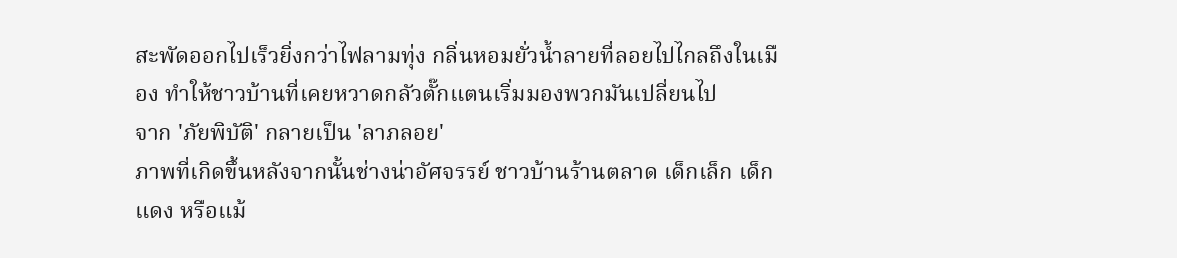สะพัดออกไปเร็วยิ่งกว่าไฟลามทุ่ง กลิ่นหอมยั่วน้ำลายที่ลอยไปไกลถึงในเมือง ทำให้ชาวบ้านที่เคยหวาดกลัวตั๊กแตนเริ่มมองพวกมันเปลี่ยนไป
จาก 'ภัยพิบัติ' กลายเป็น 'ลาภลอย'
ภาพที่เกิดขึ้นหลังจากนั้นช่างน่าอัศจรรย์ ชาวบ้านร้านตลาด เด็กเล็ก เด็กแดง หรือแม้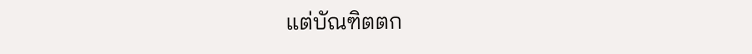แต่บัณฑิตตก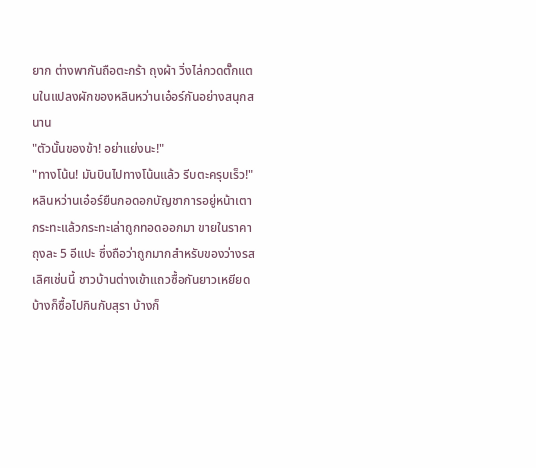ยาก ต่างพากันถือตะกร้า ถุงผ้า วิ่งไล่กวดตั๊กแตนในแปลงผักของหลินหว่านเอ๋อร์กันอย่างสนุกสนาน
"ตัวนั้นของข้า! อย่าแย่งนะ!"
"ทางโน้น! มันบินไปทางโน้นแล้ว รีบตะครุบเร็ว!"
หลินหว่านเอ๋อร์ยืนกอดอกบัญชาการอยู่หน้าเตา กระทะแล้วกระทะเล่าถูกทอดออกมา ขายในราคาถุงละ 5 อีแปะ ซึ่งถือว่าถูกมากสำหรับของว่างรสเลิศเช่นนี้ ชาวบ้านต่างเข้าแถวซื้อกันยาวเหยียด บ้างก็ซื้อไปกินกับสุรา บ้างก็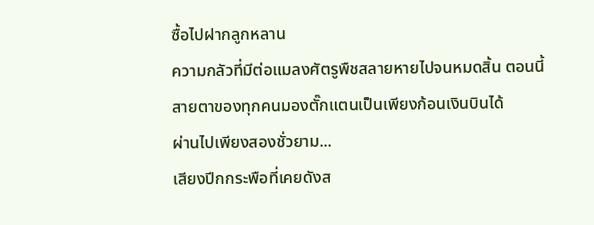ซื้อไปฝากลูกหลาน
ความกลัวที่มีต่อแมลงศัตรูพืชสลายหายไปจนหมดสิ้น ตอนนี้สายตาของทุกคนมองตั๊กแตนเป็นเพียงก้อนเงินบินได้
ผ่านไปเพียงสองชั่วยาม...
เสียงปีกกระพือที่เคยดังส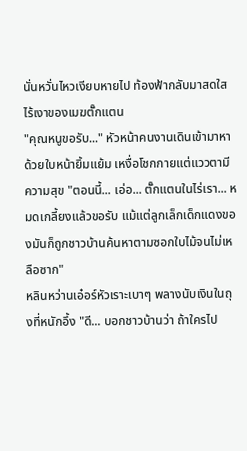นั่นหวั่นไหวเงียบหายไป ท้องฟ้ากลับมาสดใส ไร้เงาของเมฆตั๊กแตน
"คุณหนูขอรับ..." หัวหน้าคนงานเดินเข้ามาหาด้วยใบหน้ายิ้มแย้ม เหงื่อโชกกายแต่แววตามีความสุข "ตอนนี้... เอ่อ... ตั๊กแตนในไร่เรา... หมดเกลี้ยงแล้วขอรับ แม้แต่ลูกเล็กเด็กแดงของมันก็ถูกชาวบ้านค้นหาตามซอกใบไม้จนไม่เหลือซาก"
หลินหว่านเอ๋อร์หัวเราะเบาๆ พลางนับเงินในถุงที่หนักอึ้ง "ดี... บอกชาวบ้านว่า ถ้าใครไป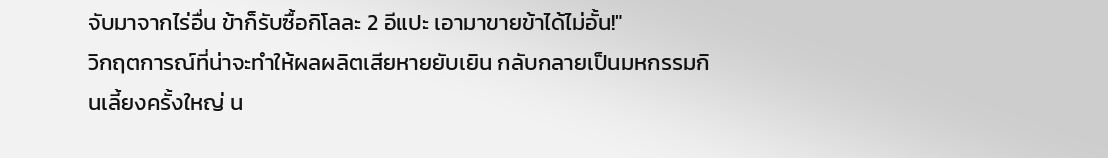จับมาจากไร่อื่น ข้าก็รับซื้อกิโลละ 2 อีแปะ เอามาขายข้าได้ไม่อั้น!"
วิกฤตการณ์ที่น่าจะทำให้ผลผลิตเสียหายยับเยิน กลับกลายเป็นมหกรรมกินเลี้ยงครั้งใหญ่ น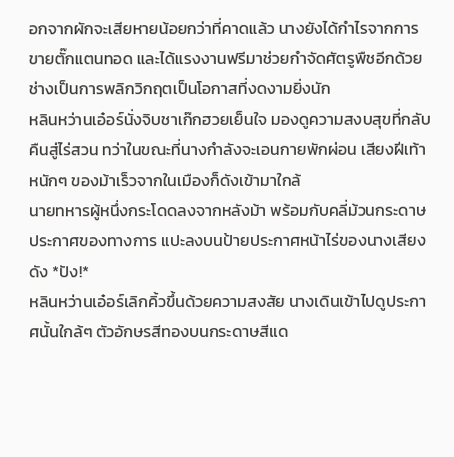อกจากผักจะเสียหายน้อยกว่าที่คาดแล้ว นางยังได้กำไรจากการขายตั๊กแตนทอด และได้แรงงานฟรีมาช่วยกำจัดศัตรูพืชอีกด้วย
ช่างเป็นการพลิกวิกฤตเป็นโอกาสที่งดงามยิ่งนัก
หลินหว่านเอ๋อร์นั่งจิบชาเก๊กฮวยเย็นใจ มองดูความสงบสุขที่กลับคืนสู่ไร่สวน ทว่าในขณะที่นางกำลังจะเอนกายพักผ่อน เสียงฝีเท้าหนักๆ ของม้าเร็วจากในเมืองก็ดังเข้ามาใกล้
นายทหารผู้หนึ่งกระโดดลงจากหลังม้า พร้อมกับคลี่ม้วนกระดาษประกาศของทางการ แปะลงบนป้ายประกาศหน้าไร่ของนางเสียงดัง *ปัง!*
หลินหว่านเอ๋อร์เลิกคิ้วขึ้นด้วยความสงสัย นางเดินเข้าไปดูประกาศนั้นใกล้ๆ ตัวอักษรสีทองบนกระดาษสีแด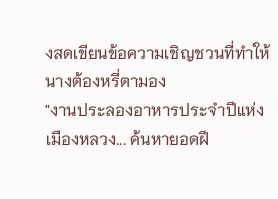งสดเขียนข้อความเชิญชวนที่ทำให้นางต้องหรี่ตามอง
"งานประลองอาหารประจำปีแห่งเมืองหลวง... ค้นหายอดฝี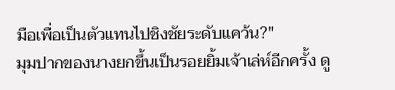มือเพื่อเป็นตัวแทนไปชิงชัยระดับแคว้น?"
มุมปากของนางยกขึ้นเป็นรอยยิ้มเจ้าเล่ห์อีกครั้ง ดู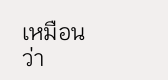เหมือนว่า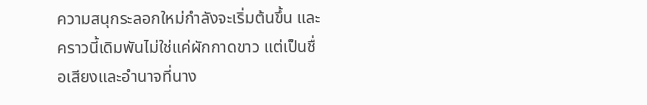ความสนุกระลอกใหม่กำลังจะเริ่มต้นขึ้น และคราวนี้เดิมพันไม่ใช่แค่ผักกาดขาว แต่เป็นชื่อเสียงและอำนาจที่นาง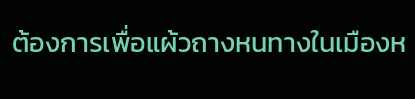ต้องการเพื่อแผ้วถางหนทางในเมืองห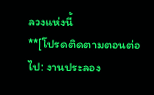ลวงแห่งนี้
**[โปรดติดตามตอนต่อไป: งานประลอง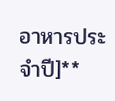อาหารประจำปี]**